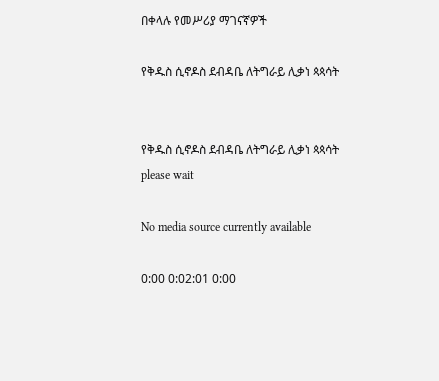በቀላሉ የመሥሪያ ማገናኛዎች

የቅዱስ ሲኖዶስ ደብዳቤ ለትግራይ ሊቃነ ጳጳሳት


የቅዱስ ሲኖዶስ ደብዳቤ ለትግራይ ሊቃነ ጳጳሳት
please wait

No media source currently available

0:00 0:02:01 0:00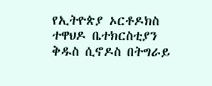የኢትዮጵያ ኦርቶዶክስ ተዋህዶ ቤተክርስቲያን ቅዱስ ሲኖዶስ በትግራይ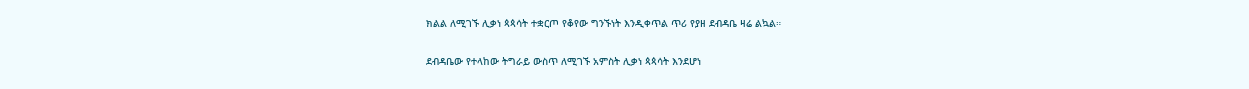ክልል ለሚገኙ ሊቃነ ጳጳሳት ተቋርጦ የቆየው ግንኙነት እንዲቀጥል ጥሪ የያዘ ደብዳቤ ዛሬ ልኳል።

ደብዳቤው የተላከው ትግራይ ውስጥ ለሚገኙ አምስት ሊቃነ ጳጳሳት እንደሆነ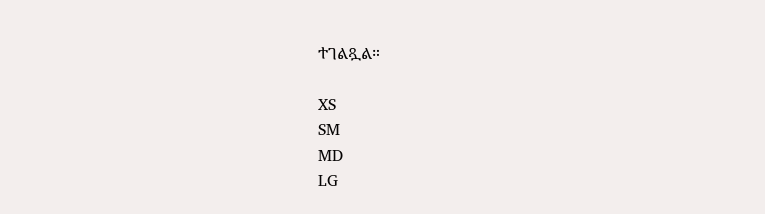ተገልጿል።

XS
SM
MD
LG